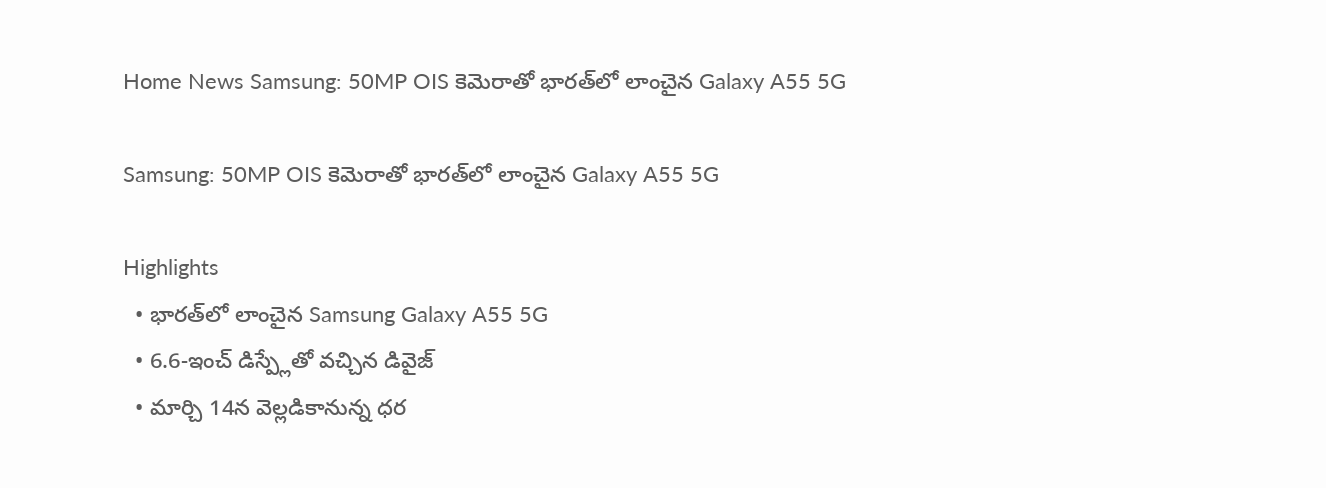Home News Samsung: 50MP OIS కెమెరాతో భారత్‌లో లాంచైన Galaxy A55 5G

Samsung: 50MP OIS కెమెరాతో భారత్‌లో లాంచైన Galaxy A55 5G

Highlights
  • భారత్‌లో లాంచైన Samsung Galaxy A55 5G
  • 6.6-ఇంచ్ డిస్ప్లేతో వచ్చిన డివైజ్
  • మార్చి 14న వెల్లడికానున్న ధర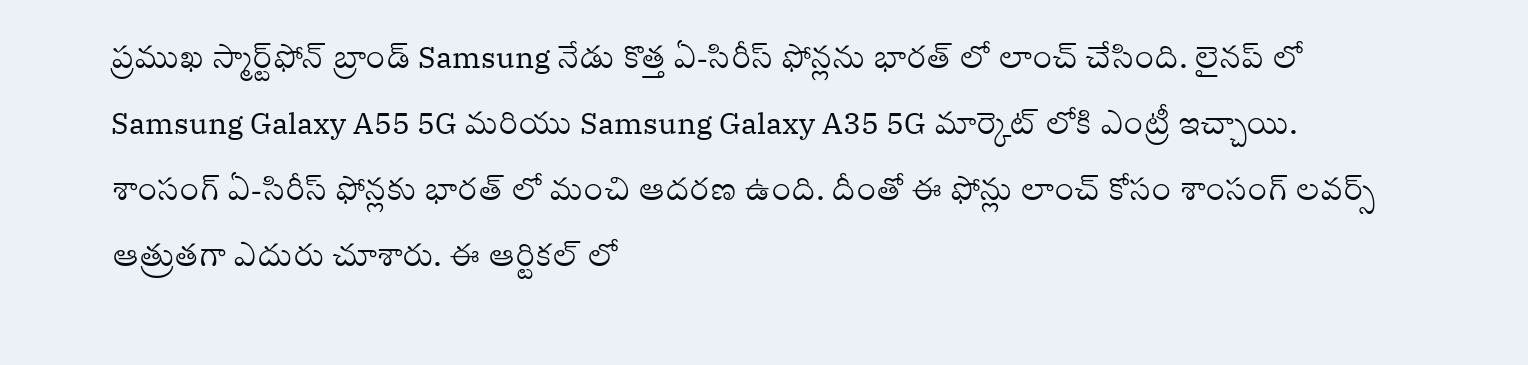ప్రముఖ స్మార్ట్‌ఫోన్ బ్రాండ్ Samsung నేడు కొత్త ఏ-సిరీస్ ఫోన్లను భారత్ లో లాంచ్ చేసింది. లైనప్ లో Samsung Galaxy A55 5G మరియు Samsung Galaxy A35 5G మార్కెట్ లోకి ఎంట్రీ ఇచ్చాయి. శాంసంగ్ ఏ-సిరీస్ ఫోన్లకు భారత్ లో మంచి ఆదరణ ఉంది. దీంతో ఈ ఫోన్లు లాంచ్ కోసం శాంసంగ్ లవర్స్ ఆత్రుతగా ఎదురు చూశారు. ఈ ఆర్టికల్ లో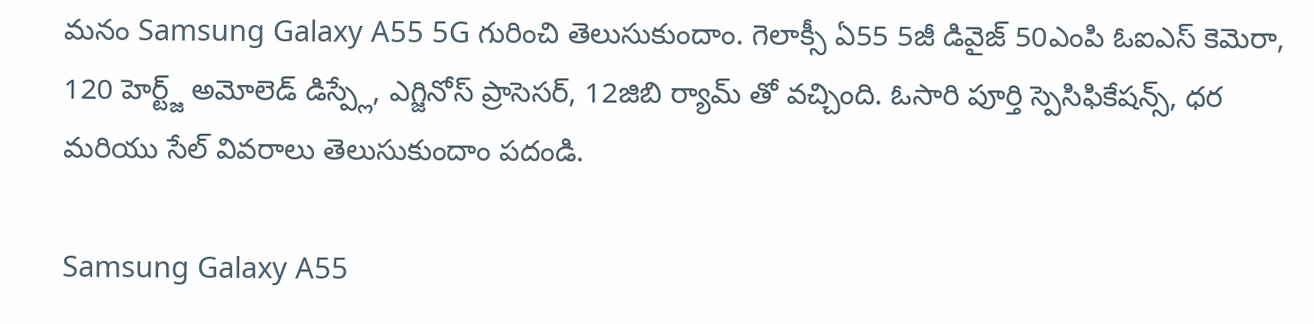మనం Samsung Galaxy A55 5G గురించి తెలుసుకుందాం. గెలాక్సీ ఏ55 5జీ డివైజ్ 50ఎంపి ఓఐఎస్ కెమెరా, 120 హెర్ట్జ్ అమోలెడ్ డిస్ప్లే, ఎగ్జినోస్ ప్రాసెసర్, 12జిబి ర్యామ్ తో వచ్చింది. ఓసారి పూర్తి స్పెసిఫికేషన్స్, ధర మరియు సేల్ వివరాలు తెలుసుకుందాం పదండి.

Samsung Galaxy A55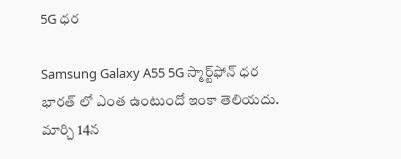5G ధర

Samsung Galaxy A55 5G స్మార్ట్‌ఫోన్ ధర భారత్ లో ఎంత ఉంటుందో ఇంకా తెలియదు. మార్చి 14న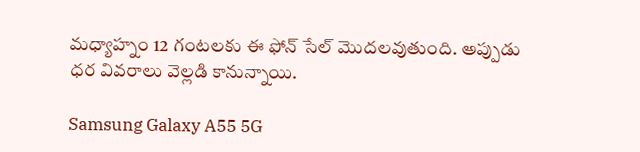మధ్యాహ్నం 12 గంటలకు ఈ ఫోన్ సేల్ మొదలవుతుంది. అప్పుడు ధర వివరాలు వెల్లడి కానున్నాయి.

Samsung Galaxy A55 5G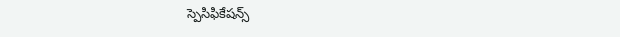స్పెసిఫికేషన్స్